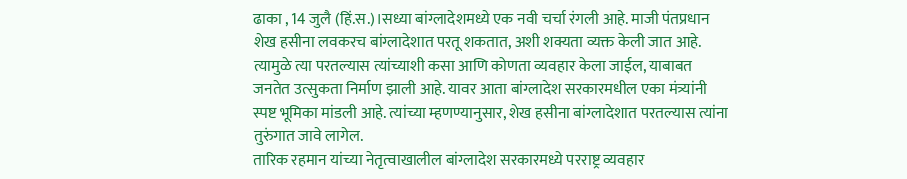ढाका , 14 जुलै (हिं.स.)।सध्या बांग्लादेशमध्ये एक नवी चर्चा रंगली आहे. माजी पंतप्रधान शेख हसीना लवकरच बांग्लादेशात परतू शकतात, अशी शक्यता व्यक्त केली जात आहे. त्यामुळे त्या परतल्यास त्यांच्याशी कसा आणि कोणता व्यवहार केला जाईल, याबाबत जनतेत उत्सुकता निर्माण झाली आहे. यावर आता बांग्लादेश सरकारमधील एका मंत्र्यांनी स्पष्ट भूमिका मांडली आहे. त्यांच्या म्हणण्यानुसार, शेख हसीना बांग्लादेशात परतल्यास त्यांना तुरुंगात जावे लागेल.
तारिक रहमान यांच्या नेतृत्वाखालील बांग्लादेश सरकारमध्ये परराष्ट्र व्यवहार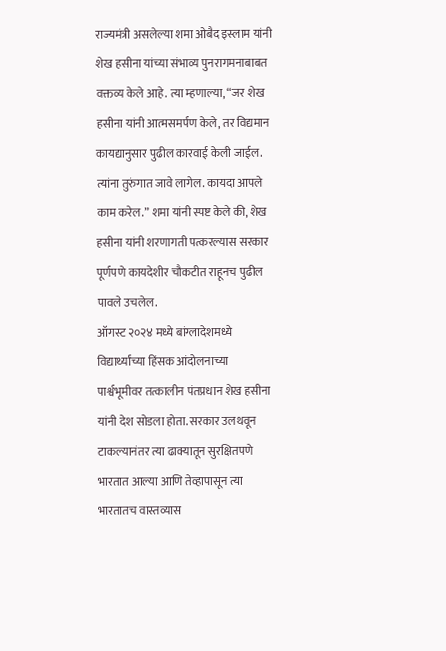राज्यमंत्री असलेल्या शमा ओबैद इस्लाम यांनी शेख हसीना यांच्या संभाव्य पुनरागमनाबाबत वक्तव्य केले आहे. त्या म्हणाल्या, “जर शेख हसीना यांनी आत्मसमर्पण केले, तर विद्यमान कायद्यानुसार पुढील कारवाई केली जाईल. त्यांना तुरुंगात जावे लागेल. कायदा आपले काम करेल.” शमा यांनी स्पष्ट केले की, शेख हसीना यांनी शरणागती पत्करल्यास सरकार पूर्णपणे कायदेशीर चौकटीत राहूनच पुढील पावले उचलेल.
ऑगस्ट २०२४ मध्ये बांग्लादेशमध्ये विद्यार्थ्यांच्या हिंसक आंदोलनाच्या पार्श्वभूमीवर तत्कालीन पंतप्रधान शेख हसीना यांनी देश सोडला होता. सरकार उलथवून टाकल्यानंतर त्या ढाक्यातून सुरक्षितपणे भारतात आल्या आणि तेव्हापासून त्या भारतातच वास्तव्यास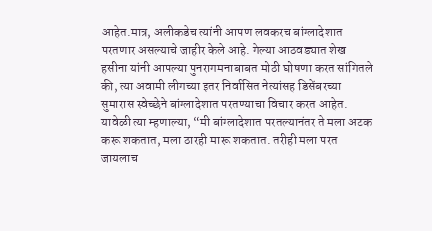आहेत.मात्र, अलीकडेच त्यांनी आपण लवकरच बांग्लादेशात परतणार असल्याचे जाहीर केले आहे. गेल्या आठवड्यात शेख हसीना यांनी आपल्या पुनरागमनाबाबत मोठी घोषणा करत सांगितले की, त्या अवामी लीगच्या इतर निर्वासित नेत्यांसह डिसेंबरच्या सुमारास स्वेच्छेने बांग्लादेशात परतण्याचा विचार करत आहेत.
यावेळी त्या म्हणाल्या, “मी बांग्लादेशात परतल्यानंतर ते मला अटक करू शकतात, मला ठारही मारू शकतात. तरीही मला परत जायलाच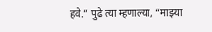हवे.” पुढे त्या म्हणाल्या, “माझ्या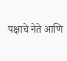पक्षाचे नेते आणि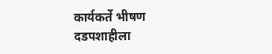कार्यकर्ते भीषण दडपशाहीला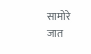सामोरे जात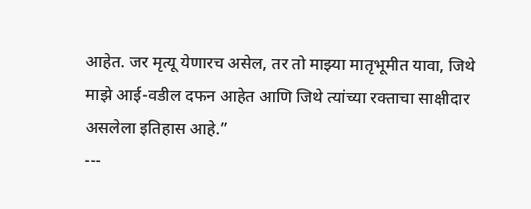आहेत. जर मृत्यू येणारच असेल, तर तो माझ्या मातृभूमीत यावा, जिथे माझे आई-वडील दफन आहेत आणि जिथे त्यांच्या रक्ताचा साक्षीदार असलेला इतिहास आहे.”
---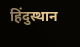हिंदुस्थान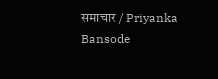समाचार / Priyanka Bansode